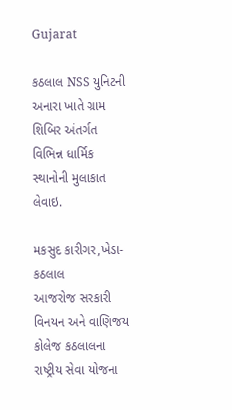Gujarat

કઠલાલ NSS યુનિટની અનારા ખાતે ગ્રામ શિબિર અંતર્ગત વિભિન્ન ધાર્મિક સ્થાનોની મુલાકાત લેવાઇ.

મકસુદ કારીગર,ખેડા-કઠલાલ
આજરોજ સરકારી વિનયન અને વાણિજય કોલેજ કઠલાલના રાષ્ટ્રીય સેવા યોજના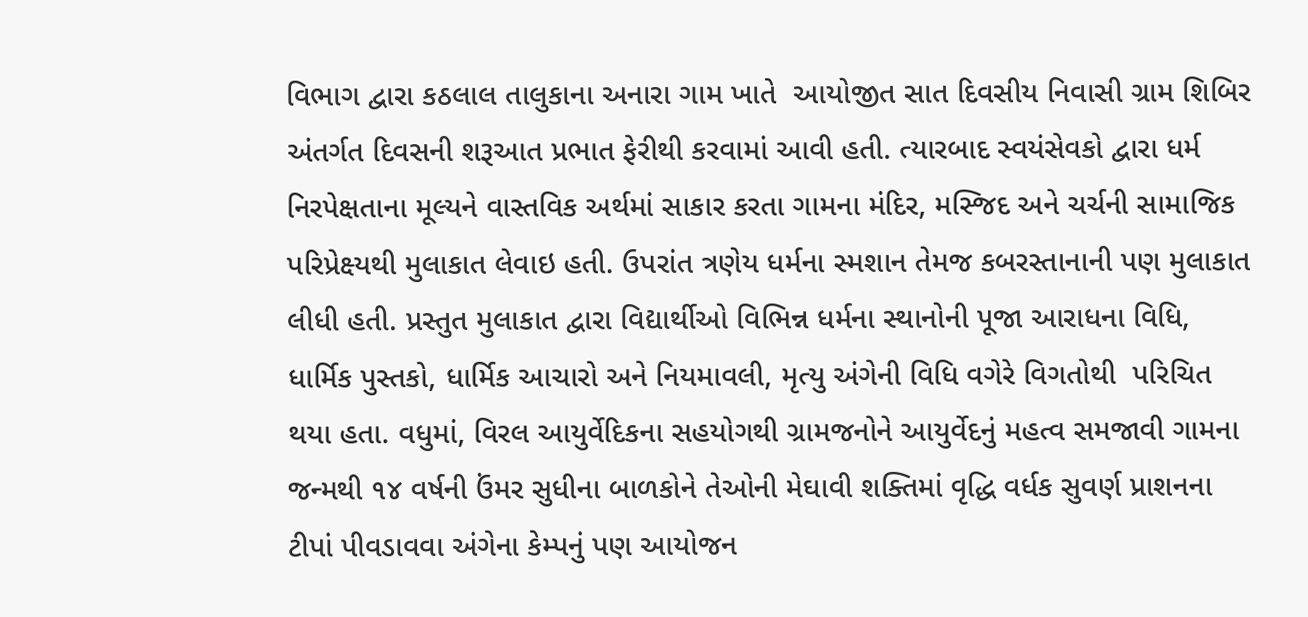વિભાગ દ્વારા કઠલાલ તાલુકાના અનારા ગામ ખાતે  આયોજીત સાત દિવસીય નિવાસી ગ્રામ શિબિર અંતર્ગત દિવસની શરૂઆત પ્રભાત ફેરીથી કરવામાં આવી હતી. ત્યારબાદ સ્વયંસેવકો દ્વારા ધર્મ નિરપેક્ષતાના મૂલ્યને વાસ્તવિક અર્થમાં સાકાર કરતા ગામના મંદિર, મસ્જિદ અને ચર્ચની સામાજિક પરિપ્રેક્ષ્યથી મુલાકાત લેવાઇ હતી. ઉપરાંત ત્રણેય ધર્મના સ્મશાન તેમજ કબરસ્તાનાની પણ મુલાકાત લીધી હતી. પ્રસ્તુત મુલાકાત દ્વારા વિદ્યાર્થીઓ વિભિન્ન ધર્મના સ્થાનોની પૂજા આરાધના વિધિ, ધાર્મિક પુસ્તકો, ધાર્મિક આચારો અને નિયમાવલી, મૃત્યુ અંગેની વિધિ વગેરે વિગતોથી  પરિચિત થયા હતા. વધુમાં, વિરલ આયુર્વેદિકના સહયોગથી ગ્રામજનોને આયુર્વેદનું મહત્વ સમજાવી ગામના જન્મથી ૧૪ વર્ષની ઉંમર સુધીના બાળકોને તેઓની મેઘાવી શક્તિમાં વૃદ્ધિ વર્ધક સુવર્ણ પ્રાશનના ટીપાં પીવડાવવા અંગેના કેમ્પનું પણ આયોજન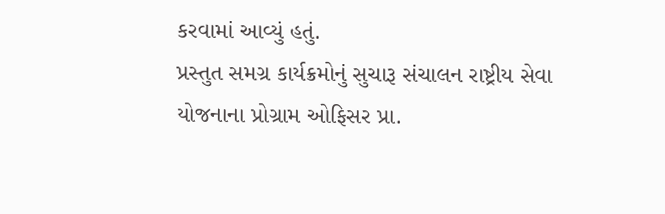કરવામાં આવ્યું હતું.
પ્રસ્તુત સમગ્ર કાર્યક્રમોનું સુચારૂ સંચાલન રાષ્ટ્રીય સેવા યોજનાના પ્રોગ્રામ ઓફિસર પ્રા.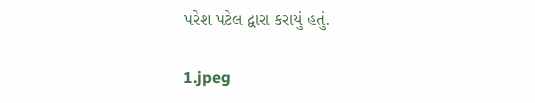પરેશ પટેલ દ્વારા કરાયું હતું.

1.jpeg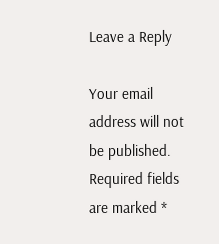Leave a Reply

Your email address will not be published. Required fields are marked *